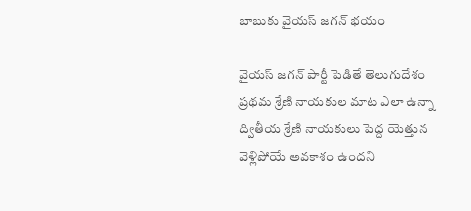బాబుకు వైయస్ జగన్ భయం

వైయస్ జగన్ పార్టీ పెడితే తెలుగుదేశం ప్రథమ శ్రేణి నాయకుల మాట ఎలా ఉన్నా ద్వితీయ శ్రేణి నాయకులు పెద్ద యెత్తున వెళ్లిపోయే అవకాశం ఉందని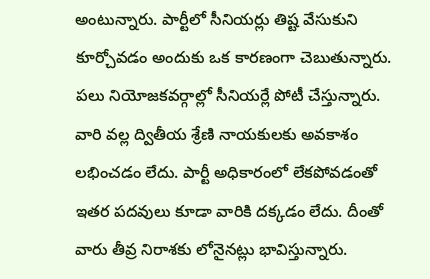అంటున్నారు. పార్టీలో సీనియర్లు తిష్ట వేసుకుని కూర్చోవడం అందుకు ఒక కారణంగా చెబుతున్నారు. పలు నియోజకవర్గాల్లో సీనియర్లే పోటీ చేస్తున్నారు. వారి వల్ల ద్వితీయ శ్రేణి నాయకులకు అవకాశం లభించడం లేదు. పార్టీ అధికారంలో లేకపోవడంతో ఇతర పదవులు కూడా వారికి దక్కడం లేదు. దీంతో వారు తీవ్ర నిరాశకు లోనైనట్లు భావిస్తున్నారు.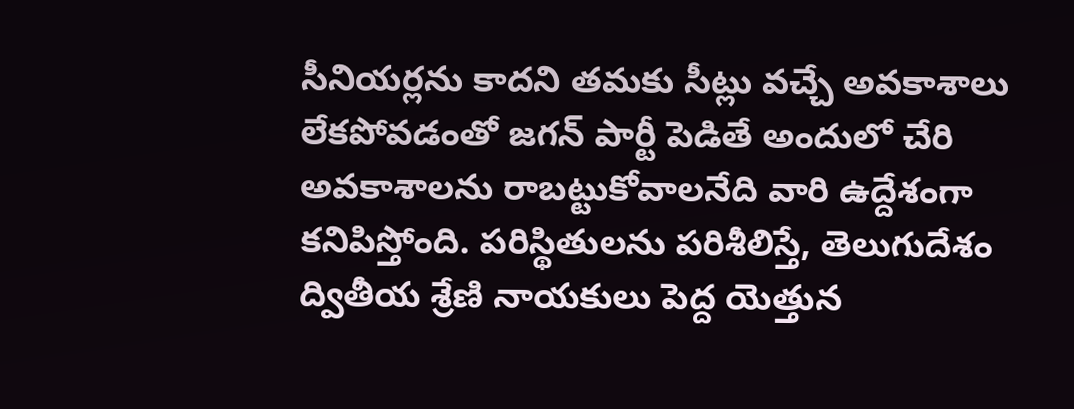సీనియర్లను కాదని తమకు సీట్లు వచ్చే అవకాశాలు లేకపోవడంతో జగన్ పార్టీ పెడితే అందులో చేరి అవకాశాలను రాబట్టుకోవాలనేది వారి ఉద్దేశంగా కనిపిస్తోంది. పరిస్థితులను పరిశీలిస్తే, తెలుగుదేశం ద్వితీయ శ్రేణి నాయకులు పెద్ద యెత్తున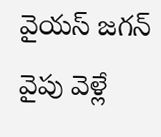వైయస్ జగన్ వైపు వెళ్లే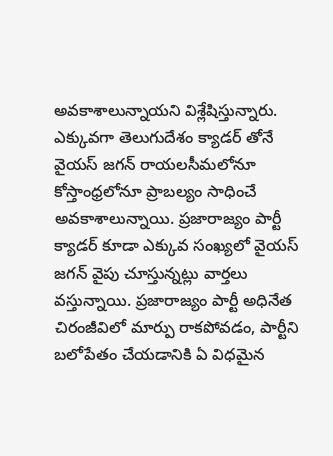అవకాశాలున్నాయని విశ్లేషిస్తున్నారు.
ఎక్కువగా తెలుగుదేశం క్యాడర్ తోనే వైయస్ జగన్ రాయలసీమలోనూ కోస్తాంధ్రలోనూ ప్రాబల్యం సాధించే అవకాశాలున్నాయి. ప్రజారాజ్యం పార్టీ క్యాడర్ కూడా ఎక్కువ సంఖ్యలో వైయస్ జగన్ వైపు చూస్తున్నట్లు వార్తలు వస్తున్నాయి. ప్రజారాజ్యం పార్టీ అధినేత చిరంజీవిలో మార్పు రాకపోవడం, పార్టీని బలోపేతం చేయడానికి ఏ విధమైన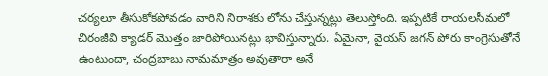చర్యలూ తీసుకోకపోవడం వారిని నిరాశకు లోను చేస్తున్నట్లు తెలుస్తోంది. ఇప్పటికే రాయలసీమలో చిరంజీవి క్యాడర్ మొత్తం జారిపోయినట్లు భావిస్తున్నారు. ఏమైనా, వైయస్ జగన్ పోరు కాంగ్రెసుతోనే ఉంటుందా, చంద్రబాబు నామమాత్రం అవుతారా అనే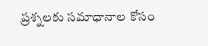ప్రశ్నలకు సమాధానాల కోసం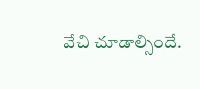వేచి చూడాల్సిందే.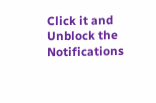Click it and Unblock the Notifications